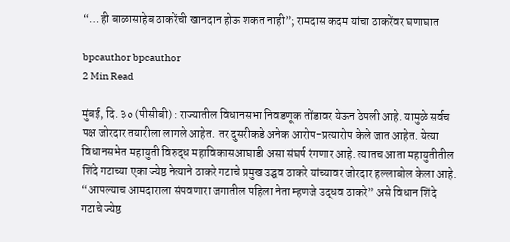“…ही बाळासाहेब ठाकरेंची खानदान होऊ शकत नाही”; रामदास कदम यांचा ठाकरेंवर घणाघात

bpcauthor bpcauthor
2 Min Read

मुंबई, दि. ३० (पीसीबी) : राज्यातील विधानसभा निवडणूक तोंडावर येऊन ठेपली आहे. यामुळे सर्वच पक्ष जोरदार तयारीला लागले आहेत. तर दुसरीकडे अनेक आरोप-प्रत्यारोप केले जात आहेत. येत्या विधानसभेत महायुती विरुद्ध महाविकासआघाडी असा संघर्ष रंगणार आहे. त्यातच आता महायुतीतील शिंदे गटाच्या एका ज्येष्ठ नेत्याने ठाकरे गटाचे प्रमुख उद्घव ठाकरे यांच्यावर जोरदार हल्लाबोल केला आहे. “आपल्याच आमदाराला संपवणारा जगातील पहिला नेता म्हणजे उद्धव ठाकरे” असे विधान शिंदे गटाचे ज्येष्ठ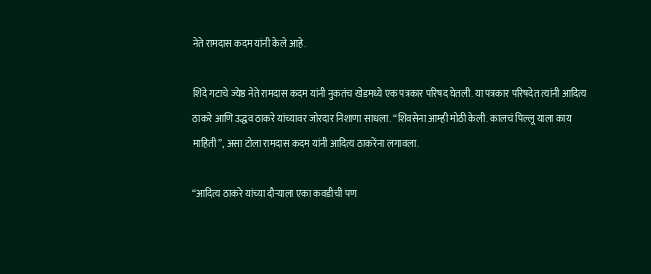नेते रामदास कदम यांनी केले आहे.

शिंदे गटाचे ज्येष्ठ नेते रामदास कदम यांनी नुकतंच खेडमध्ये एक पत्रकार परिषद घेतली. या पत्रकार परिषदेत त्यांनी आदित्य ठाकरे आणि उद्धव ठाकरे यांच्यावर जोरदार निशाणा साधला. “शिवसेना आम्ही मोठी केली. कालचं पिल्लू याला काय माहिती”, असा टोला रामदास कदम यांनी आदित्य ठाकरेंना लगावला.

“आदित्य ठाकरे यांच्या दौर्‍याला एका कवडीची पण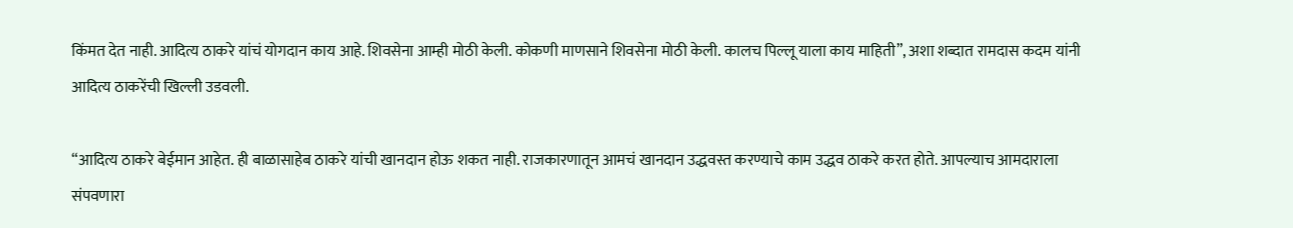किंमत देत नाही. आदित्य ठाकरे यांचं योगदान काय आहे. शिवसेना आम्ही मोठी केली. कोकणी माणसाने शिवसेना मोठी केली. कालच पिल्लू याला काय माहिती”, अशा शब्दात रामदास कदम यांनी आदित्य ठाकरेंची खिल्ली उडवली.

“आदित्य ठाकरे बेईमान आहेत. ही बाळासाहेब ठाकरे यांची खानदान होऊ शकत नाही. राजकारणातून आमचं खानदान उद्धवस्त करण्याचे काम उद्धव ठाकरे करत होते. आपल्याच आमदाराला संपवणारा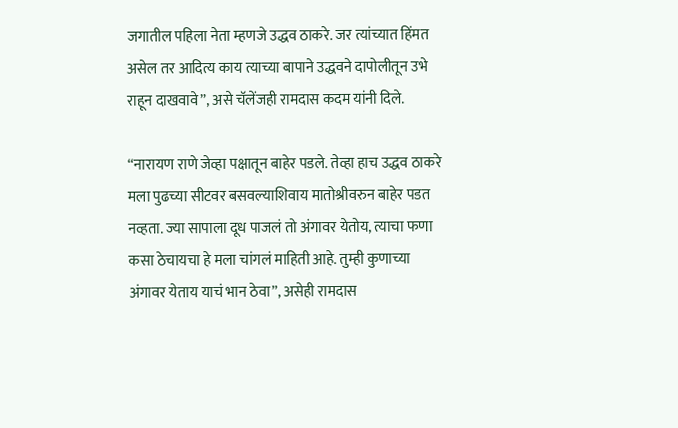जगातील पहिला नेता म्हणजे उद्धव ठाकरे. जर त्यांच्यात हिंमत असेल तर आदित्य काय त्याच्या बापाने उद्धवने दापोलीतून उभे राहून दाखवावे”, असे चॅलेंजही रामदास कदम यांनी दिले.

“नारायण राणे जेव्हा पक्षातून बाहेर पडले. तेव्हा हाच उद्धव ठाकरे मला पुढच्या सीटवर बसवल्याशिवाय मातोश्रीवरुन बाहेर पडत नव्हता. ज्या सापाला दूध पाजलं तो अंगावर येतोय, त्याचा फणा कसा ठेचायचा हे मला चांगलं माहिती आहे. तुम्ही कुणाच्या अंगावर येताय याचं भान ठेवा”, असेही रामदास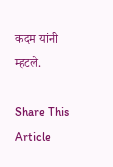कदम यांनी म्हटले.

Share This Article